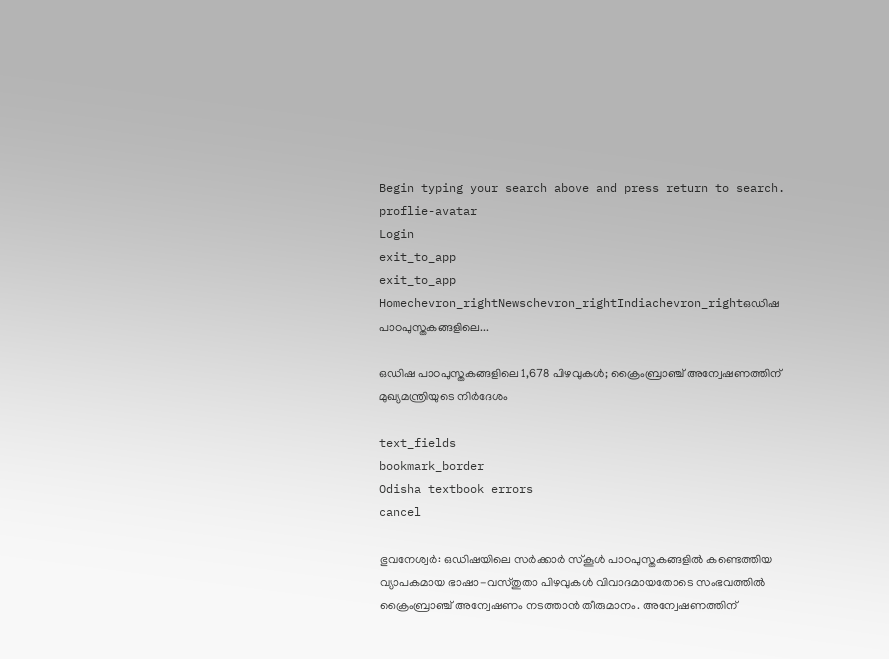Begin typing your search above and press return to search.
proflie-avatar
Login
exit_to_app
exit_to_app
Homechevron_rightNewschevron_rightIndiachevron_rightഒഡിഷ പാഠപുസ്തകങ്ങളിലെ...

ഒഡിഷ പാഠപുസ്തകങ്ങളിലെ 1,678 പിഴവുകൾ; ക്രൈംബ്രാഞ്ച് അന്വേഷണത്തിന് മുഖ്യമന്ത്രിയുടെ നിർദേശം

text_fields
bookmark_border
Odisha textbook errors
cancel

ഭുവനേശ്വർ: ഒഡിഷയിലെ സർക്കാർ സ്കൂൾ പാഠപുസ്തകങ്ങളിൽ കണ്ടെത്തിയ വ്യാപകമായ ഭാഷാ-വസ്തുതാ പിഴവുകൾ വിവാദമായതോടെ സംഭവത്തിൽ ക്രൈംബ്രാഞ്ച് അന്വേഷണം നടത്താൻ തീരുമാനം. അന്വേഷണത്തിന്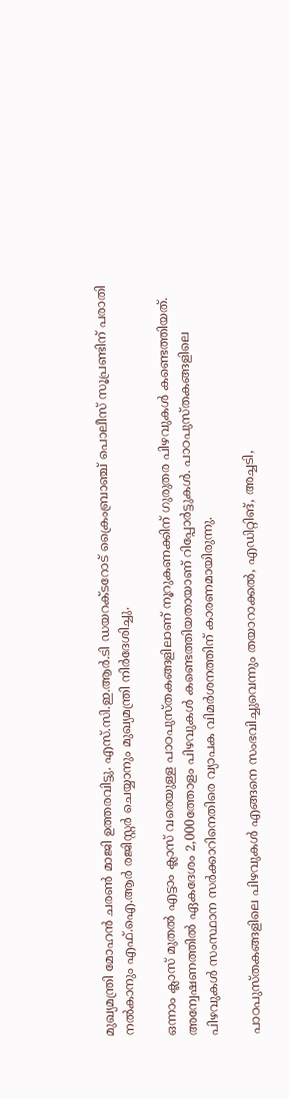മുഖ്യമന്ത്രി മോഹൻ ചരൺ മാജി ഉത്തരവിട്ടു. എസ്.സി.ഇ.ആർ.ടി ഡയറക്ടറോട് ക്രൈംബ്രാഞ്ച് പൊലീസ് സൂപ്രണ്ടിന് പരാതി നൽകാനും എഫ്.ഐ.ആർ രജിസ്റ്റർ ചെയ്യാനും മുഖ്യമന്ത്രി നിർദേശിച്ചു.

ഒന്നാം ക്ലാസ് മുതൽ എട്ടാം ക്ലാസ് വരെയുള്ള പാഠപുസ്തകങ്ങളിലാണ് നൂറുകണക്കിന് ഗുരുതര പിഴവുകൾ കണ്ടെത്തിയത്. അന്വേഷണത്തിൽ ഏകദേശം 2,000ത്തോളം പിഴവുകൾ കണ്ടെത്തിയതായാണ് റിപ്പോർട്ടുകൾ. പാഠപുസ്തകങ്ങളിലെ പിഴവുകൾ സംസ്ഥാന സർക്കാറിനെതിരെ വ്യാപക വിമർശനത്തിന് കാരണമായിരുന്നു.

പാഠപുസ്തകങ്ങളിലെ പിഴവുകൾ എങ്ങനെ സംഭവിച്ചുവെന്നും തയാറാക്കൽ, എഡിറ്റിങ്, അച്ചടി,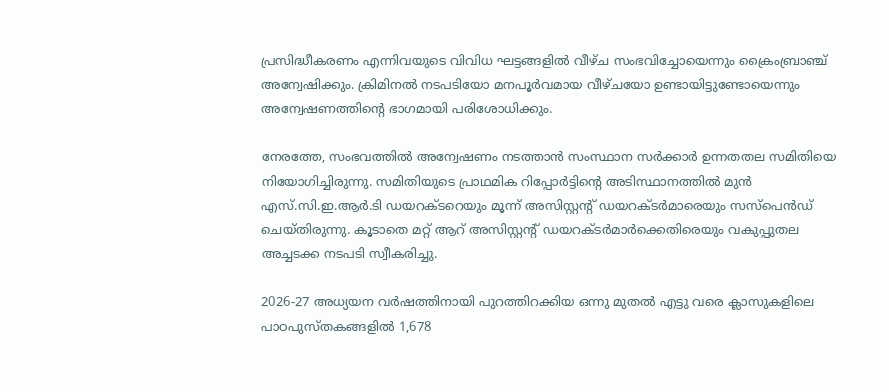പ്രസിദ്ധീകരണം എന്നിവയുടെ വിവിധ ഘട്ടങ്ങളിൽ വീഴ്ച സംഭവിച്ചോയെന്നും ക്രൈംബ്രാഞ്ച് അന്വേഷിക്കും. ക്രിമിനൽ നടപടിയോ മനപൂർവമായ വീഴ്ചയോ ഉണ്ടായിട്ടുണ്ടോയെന്നും അന്വേഷണത്തിന്റെ ഭാഗമായി പരിശോധിക്കും.

നേരത്തേ, സംഭവത്തിൽ അന്വേഷണം നടത്താൻ സംസ്ഥാന സർക്കാർ ഉന്നതതല സമിതിയെ നിയോഗിച്ചിരുന്നു. സമിതിയുടെ പ്രാഥമിക റിപ്പോർട്ടിന്റെ അടിസ്ഥാനത്തിൽ മുൻ എസ്.സി.ഇ.ആർ.ടി ഡയറക്ടറെയും മൂന്ന് അസിസ്റ്റന്റ് ഡയറക്ടർമാരെയും സസ്പെൻഡ് ചെയ്തിരുന്നു. കൂടാതെ മറ്റ് ആറ് അസിസ്റ്റന്റ് ഡയറക്ടർമാർക്കെതിരെയും വകുപ്പുതല അച്ചടക്ക നടപടി സ്വീകരിച്ചു.

2026-27 അധ്യയന വർഷത്തിനായി പുറത്തിറക്കിയ ഒന്നു മുതൽ എട്ടു വരെ ക്ലാസുകളിലെ പാഠപുസ്തകങ്ങളിൽ 1,678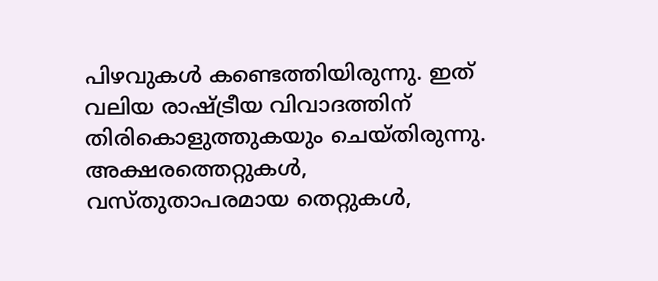പിഴവുകൾ കണ്ടെത്തിയിരുന്നു. ഇത് വലിയ രാഷ്ട്രീയ വിവാദത്തിന് തിരികൊളുത്തുകയും ചെയ്തിരുന്നു. അക്ഷരത്തെറ്റുകൾ, വസ്തുതാപരമായ തെറ്റുകൾ,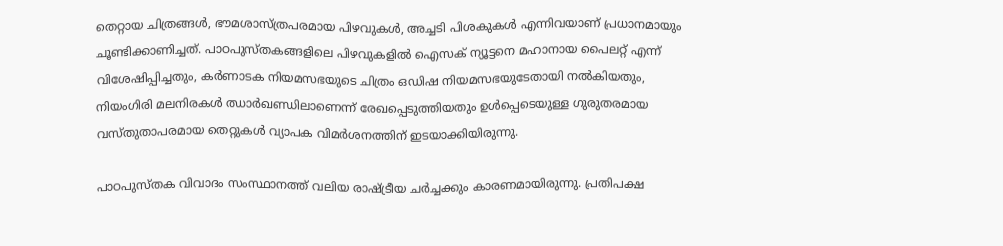തെറ്റായ ചിത്രങ്ങൾ, ഭൗമശാസ്ത്രപരമായ പിഴവുകൾ, അച്ചടി പിശകുകൾ എന്നിവയാണ് പ്രധാനമായും ചൂണ്ടിക്കാണിച്ചത്. പാഠപുസ്തകങ്ങളിലെ പിഴവുകളിൽ ഐസക് ന്യൂട്ടനെ മഹാനായ പൈലറ്റ് എന്ന് വിശേഷിപ്പിച്ചതും, കർണാടക നിയമസഭയുടെ ചിത്രം ഒഡിഷ നിയമസഭയുടേതായി നൽകിയതും, നിയംഗിരി മലനിരകൾ ഝാർഖണ്ഡിലാണെന്ന് രേഖപ്പെടുത്തിയതും ഉൾപ്പെടെയുള്ള ഗുരുതരമായ വസ്തുതാപരമായ തെറ്റുകൾ വ്യാപക വിമർശനത്തിന് ഇടയാക്കിയിരുന്നു.

പാഠപുസ്തക വിവാദം സംസ്ഥാനത്ത് വലിയ രാഷ്ട്രീയ ചർച്ചക്കും കാരണമായിരുന്നു. പ്രതിപക്ഷ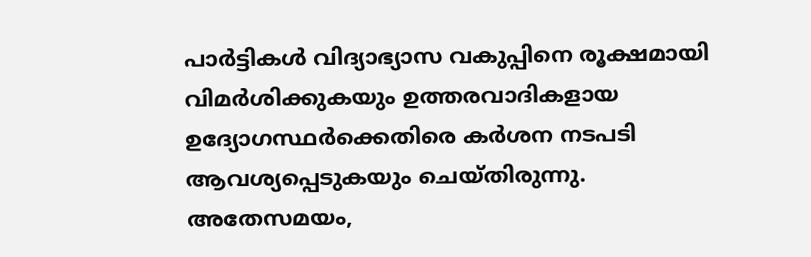പാർട്ടികൾ വിദ്യാഭ്യാസ വകുപ്പിനെ രൂക്ഷമായി വിമർശിക്കുകയും ഉത്തരവാദികളായ ഉദ്യോഗസ്ഥർക്കെതിരെ കർശന നടപടി ആവശ്യപ്പെടുകയും ചെയ്തിരുന്നു. അതേസമയം,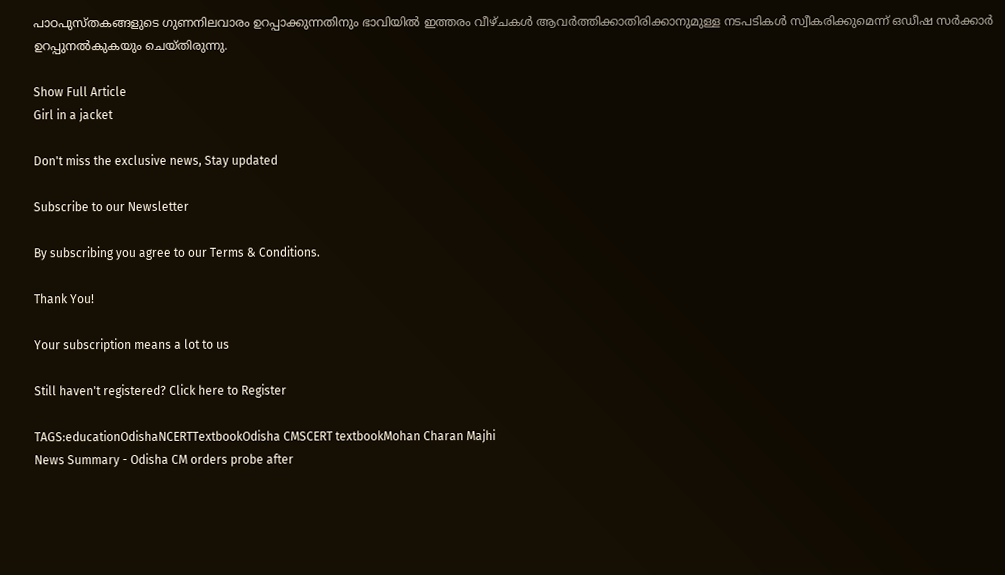പാഠപുസ്തകങ്ങളുടെ ഗുണനിലവാരം ഉറപ്പാക്കുന്നതിനും ഭാവിയിൽ ഇത്തരം വീഴ്ചകൾ ആവർത്തിക്കാതിരിക്കാനുമുള്ള നടപടികൾ സ്വീകരിക്കുമെന്ന് ഒഡീഷ സർക്കാർ ഉറപ്പുനൽകുകയും ചെയ്തിരുന്നു.

Show Full Article
Girl in a jacket

Don't miss the exclusive news, Stay updated

Subscribe to our Newsletter

By subscribing you agree to our Terms & Conditions.

Thank You!

Your subscription means a lot to us

Still haven't registered? Click here to Register

TAGS:educationOdishaNCERTTextbookOdisha CMSCERT textbookMohan Charan Majhi
News Summary - Odisha CM orders probe after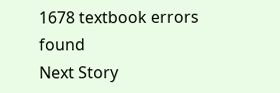1678 textbook errors found
Next Story